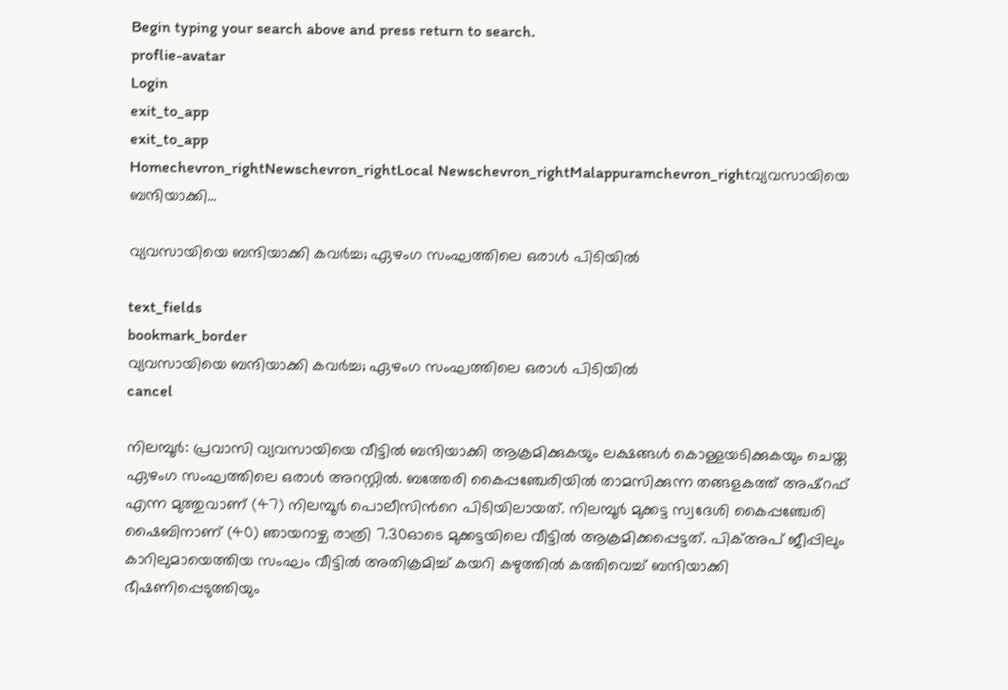Begin typing your search above and press return to search.
proflie-avatar
Login
exit_to_app
exit_to_app
Homechevron_rightNewschevron_rightLocal Newschevron_rightMalappuramchevron_rightവ്യവസായിയെ ബന്ദിയാക്കി...

വ്യവസായിയെ ബന്ദിയാക്കി കവർച്ച; ഏഴംഗ സംഘത്തിലെ ഒരാൾ പിടിയിൽ

text_fields
bookmark_border
വ്യവസായിയെ ബന്ദിയാക്കി കവർച്ച; ഏഴംഗ സംഘത്തിലെ ഒരാൾ പിടിയിൽ
cancel

നിലമ്പൂർ: പ്രവാസി വ്യവസായിയെ വീട്ടിൽ ബന്ദിയാക്കി ആക്രമിക്കുകയും ലക്ഷങ്ങൾ കൊള്ളയടിക്കുകയും ചെയ്ത ഏഴംഗ സംഘത്തിലെ ഒരാൾ അറസ്റ്റിൽ. ബത്തേരി കൈപ്പഞ്ചേരിയിൽ താമസിക്കുന്ന തങ്ങളകത്ത് അഷ്റഫ് എന്ന മുത്തുവാണ് (47) നിലമ്പൂർ പൊലീസിന്‍റെ പിടിയിലായത്. നിലമ്പൂർ മുക്കട്ട സ്വദേശി കൈപ്പഞ്ചേരി ഷൈബിനാണ് (40) ഞായറാഴ്ച രാത്രി 7.30ഓടെ മുക്കട്ടയിലെ വീട്ടിൽ ആക്രമിക്കപ്പെട്ടത്. പിക്അപ് ജീപ്പിലും കാറിലുമായെത്തിയ സംഘം വീട്ടിൽ അതിക്രമിച്ച് കയറി കഴുത്തിൽ കത്തിവെച്ച് ബന്ദിയാക്കി ഭീഷണിപ്പെടുത്തിയും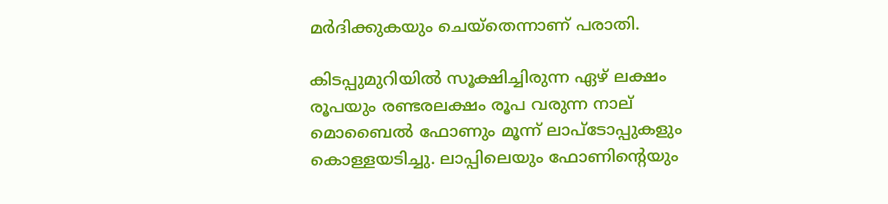മർദിക്കുകയും ചെയ്തെന്നാണ് പരാതി.

കിടപ്പുമുറിയിൽ സൂക്ഷിച്ചിരുന്ന ഏഴ് ലക്ഷം രൂപയും രണ്ടരലക്ഷം രൂപ വരുന്ന നാല് മൊബൈൽ ഫോണും മൂന്ന് ലാപ്ടോപ്പുകളും കൊള്ളയടിച്ചു. ലാപ്പിലെയും ഫോണിന്‍റെയും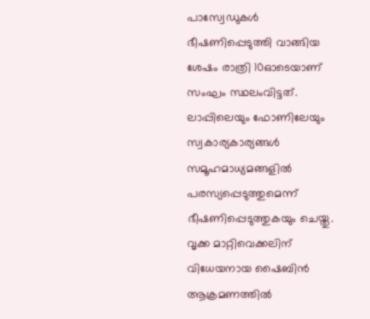പാസ്വേഡുകൾ ഭീഷണിപ്പെടുത്തി വാങ്ങിയ ശേഷം രാത്രി 10ഓടെയാണ് സംഘം സ്ഥലംവിട്ടത്. ലാപ്പിലെയും ഫോണിലേയും സ്വകാര്യകാര്യങ്ങൾ സമൂഹമാധ്യമങ്ങളിൽ പരസ്യപ്പെടുത്തുമെന്ന് ഭീഷണിപ്പെടുത്തുകയും ചെയ്തു. വൃക്ക മാറ്റിവെക്കലിന് വിധേയനായ ഷൈബിൻ ആക്രമണത്തിൽ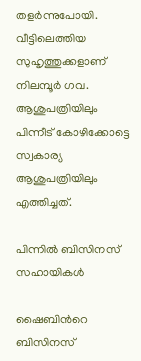തളർന്നുപോയി. വീട്ടിലെത്തിയ സുഹൃത്തുക്കളാണ് നിലമ്പൂർ ഗവ. ആശുപത്രിയിലും പിന്നീട് കോഴിക്കോട്ടെ സ്വകാര്യ ആശുപത്രിയിലും എത്തിച്ചത്.

പിന്നിൽ ബിസിനസ് സഹായികൾ

ഷൈബിന്‍റെ ബിസിനസ്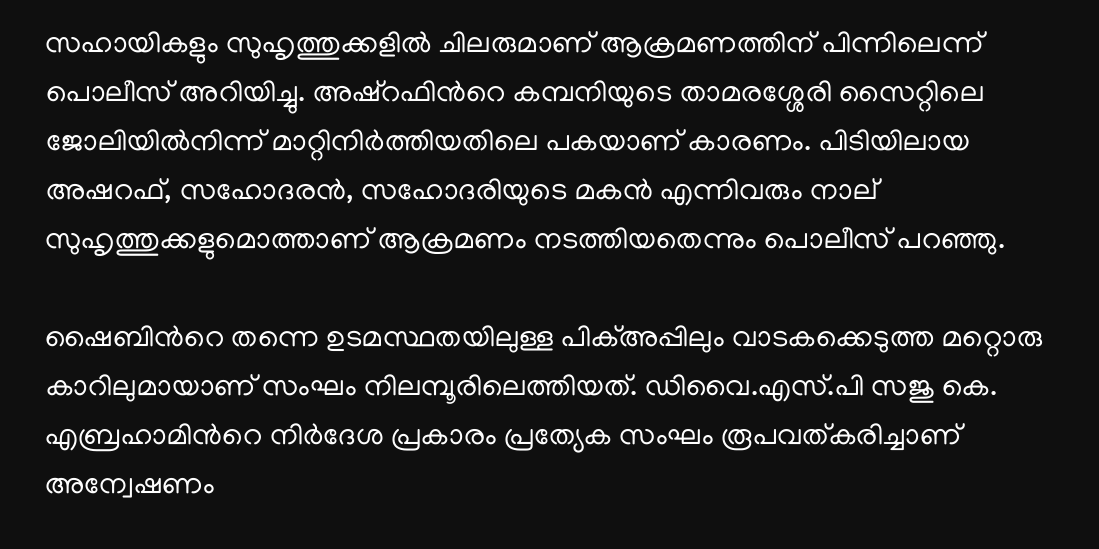സഹായികളും സുഹൃത്തുക്കളിൽ ചിലരുമാണ് ആക്രമണത്തിന് പിന്നിലെന്ന് പൊലീസ് അറിയിച്ചു. അഷ്റഫിന്‍റെ കമ്പനിയുടെ താമരശ്ശേരി സൈറ്റിലെ ജോലിയിൽനിന്ന് മാറ്റിനിർത്തിയതിലെ പകയാണ് കാരണം. പിടിയിലായ അഷറഫ്, സഹോദരൻ, സഹോദരിയുടെ മകൻ എന്നിവരും നാല് സുഹൃത്തുക്കളുമൊത്താണ് ആക്രമണം നടത്തിയതെന്നും പൊലീസ് പറഞ്ഞു.

ഷൈബിന്‍റെ തന്നെ ഉടമസ്ഥതയിലുള്ള പിക്അപ്പിലും വാടകക്കെടുത്ത മറ്റൊരു കാറിലുമായാണ് സംഘം നിലമ്പൂരിലെത്തിയത്. ഡിവൈ.എസ്.പി സജു കെ. എബ്രഹാമിന്‍റെ നിർദേശ പ്രകാരം പ്രത്യേക സംഘം രൂപവത്കരിച്ചാണ് അന്വേഷണം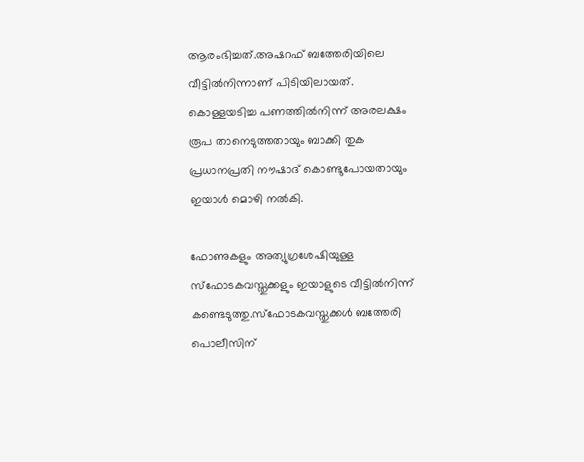ആരംഭിച്ചത്.അഷറഫ് ബത്തേരിയിലെ വീട്ടിൽനിന്നാണ് പിടിയിലായത്. കൊള്ളയടിച്ച പണത്തിൽനിന്ന് അരലക്ഷം രൂപ താനെടുത്തതായും ബാക്കി തുക പ്രധാനപ്രതി നൗഷാദ് കൊണ്ടുപോയതായും ഇയാൾ മൊഴി നൽകി.

ഫോണുകളും അത്യുഗ്രശേഷിയുള്ള സ്ഫോടകവസ്തുക്കളും ഇയാളുടെ വീട്ടിൽനിന്ന് കണ്ടെടുത്തു.സ്ഫോടകവസ്തുക്കൾ ബത്തേരി പൊലീസിന്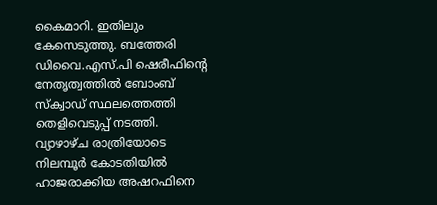കൈമാറി. ഇതിലും കേസെടുത്തു. ബത്തേരി ഡിവൈ.എസ്.പി ഷെരീഫിന്‍റെ നേതൃത്വത്തിൽ ബോംബ് സ്ക്വാഡ് സ്ഥലത്തെത്തി തെളിവെടുപ്പ് നടത്തി. വ‍്യാഴാഴ്ച രാത്രിയോടെ നിലമ്പൂർ കോടതിയിൽ ഹാജരാക്കിയ അഷറഫിനെ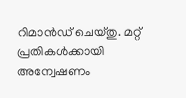റിമാൻഡ് ചെയ്തു. മറ്റ് പ്രതികൾക്കായി അന്വേഷണം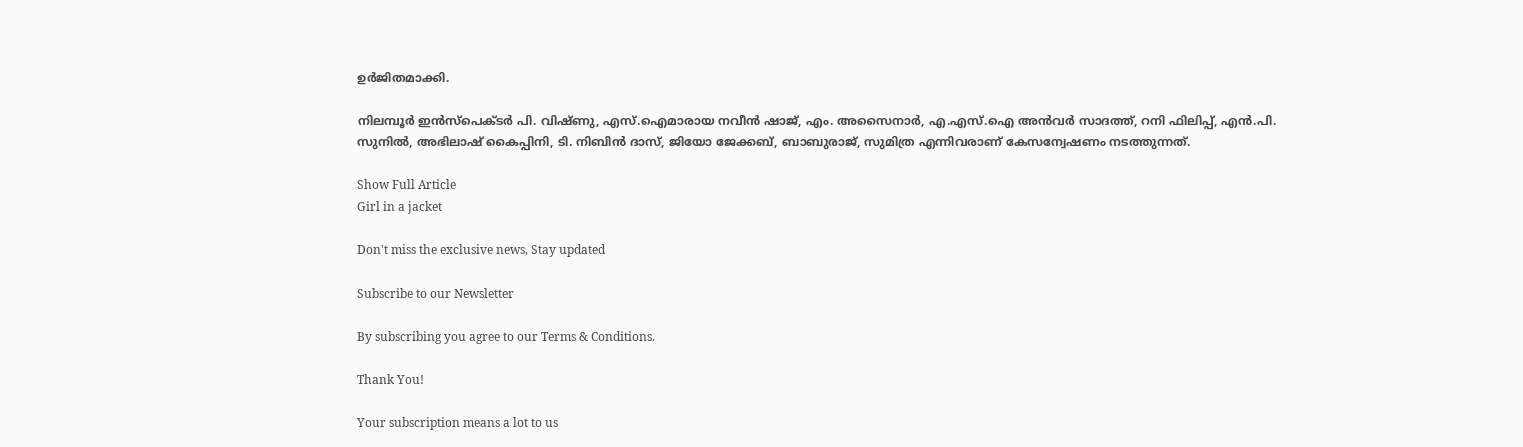ഉർജിതമാക്കി.

നിലമ്പൂർ ഇൻസ്പെക്ടർ പി. വിഷ്ണു, എസ്.ഐമാരായ നവീൻ ഷാജ്, എം. അസൈനാർ, എ.എസ്.ഐ അൻവർ സാദത്ത്, റനി ഫിലിപ്പ്, എൻ.പി. സുനിൽ, അഭിലാഷ് കൈപ്പിനി, ടി. നിബിൻ ദാസ്, ജിയോ ജേക്കബ്, ബാബുരാജ്, സുമിത്ര എന്നിവരാണ് കേസന്വേഷണം നടത്തുന്നത്.

Show Full Article
Girl in a jacket

Don't miss the exclusive news, Stay updated

Subscribe to our Newsletter

By subscribing you agree to our Terms & Conditions.

Thank You!

Your subscription means a lot to us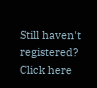Still haven't registered? Click here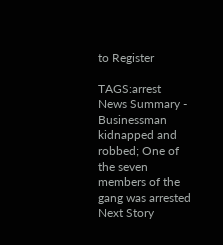to Register

TAGS:arrest
News Summary - Businessman kidnapped and robbed; One of the seven members of the gang was arrested
Next Story